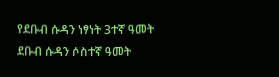የደቡብ ሱዳን ነፃነት 3ተኛ ዓመት
ደቡብ ሱዳን ሶስተኛ ዓመት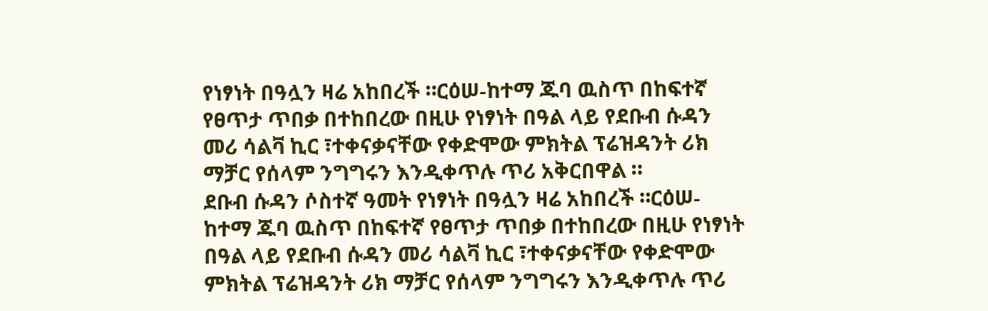የነፃነት በዓሏን ዛሬ አከበረች ።ርዕሠ-ከተማ ጁባ ዉስጥ በከፍተኛ የፀጥታ ጥበቃ በተከበረው በዚሁ የነፃነት በዓል ላይ የደቡብ ሱዳን መሪ ሳልቫ ኪር ፣ተቀናቃናቸው የቀድሞው ምክትል ፕሬዝዳንት ሪክ ማቻር የሰላም ንግግሩን እንዲቀጥሉ ጥሪ አቅርበዋል ።
ደቡብ ሱዳን ሶስተኛ ዓመት የነፃነት በዓሏን ዛሬ አከበረች ።ርዕሠ-ከተማ ጁባ ዉስጥ በከፍተኛ የፀጥታ ጥበቃ በተከበረው በዚሁ የነፃነት በዓል ላይ የደቡብ ሱዳን መሪ ሳልቫ ኪር ፣ተቀናቃናቸው የቀድሞው ምክትል ፕሬዝዳንት ሪክ ማቻር የሰላም ንግግሩን እንዲቀጥሉ ጥሪ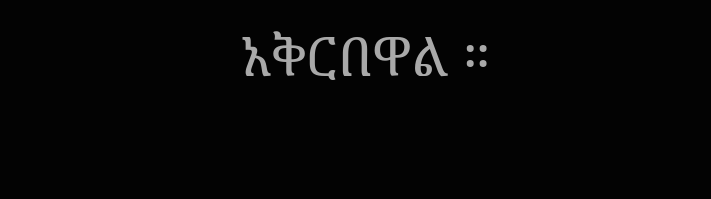አቅርበዋል ።